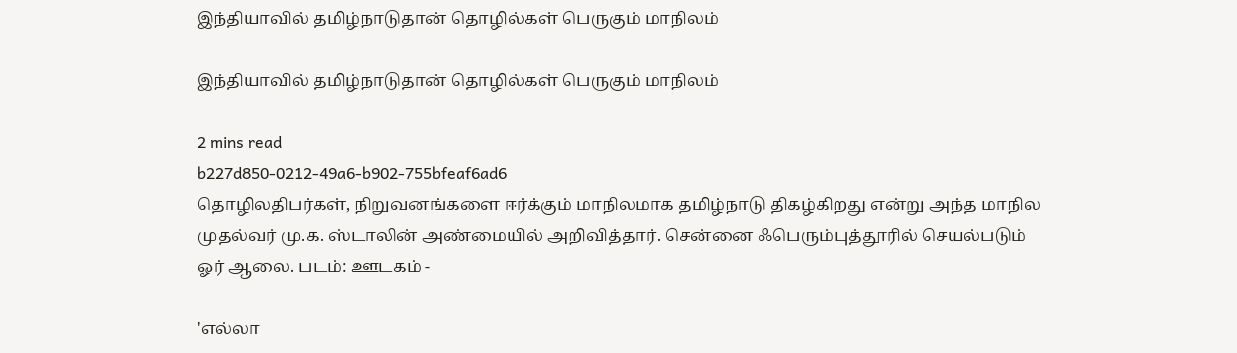இந்தியாவில் தமிழ்நாடுதான் தொழில்கள் பெருகும் மாநிலம்

இந்தியாவில் தமிழ்நாடுதான் தொழில்கள் பெருகும் மாநிலம்

2 mins read
b227d850-0212-49a6-b902-755bfeaf6ad6
தொழிலதிபர்கள், நிறுவனங்களை ஈர்க்கும் மாநிலமாக தமிழ்நாடு திகழ்கிறது என்று அந்த மாநில முதல்வர் மு.க. ஸ்டாலின் அண்மையில் அறிவித்தார். சென்னை ஃபெரும்புத்தூரில் செயல்படும் ஓர் ஆலை. படம்: ஊடகம் -

'எல்லா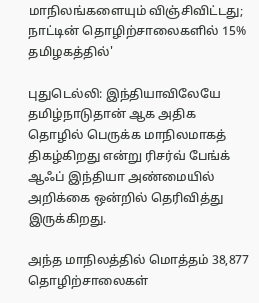மாநிலங்களையும் விஞ்சிவிட்டது; நாட்டின் தொழிற்சாலைகளில் 15% தமிழகத்தில்'

புதுடெல்லி: இந்தியாவிலேயே தமிழ்நாடுதான் ஆக அதிக தொழில் பெருக்க மாநிலமாகத் திகழ்கிறது என்று ரிசர்வ் பேங்க் ஆஃப் இந்தியா அண்மையில் அறிக்கை ஒன்றில் தெரிவித்து இருக்கிறது.

அந்த மாநிலத்தில் மொத்தம் 38,877 தொழிற்சாலைகள்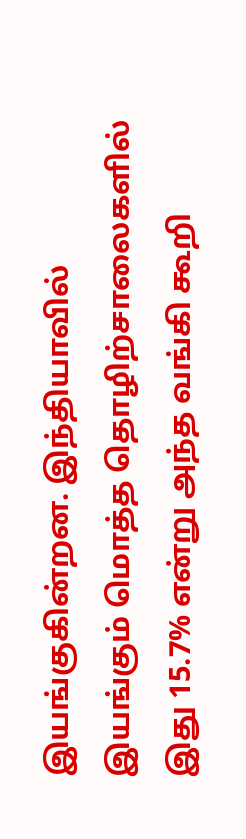இயங்குகின்றன. இந்தியாவில் இயங்கும் மொத்த தொழிற்சாலைகளில் இது 15.7% என்று அந்த வங்கி கூறி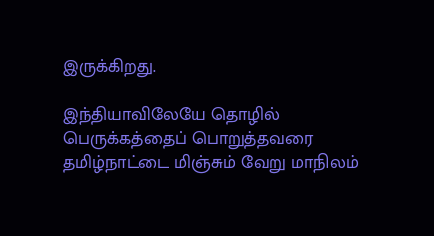இருக்கிறது.

இந்தியாவிலேயே தொழில் பெருக்கத்தைப் பொறுத்தவரை தமிழ்நாட்டை மிஞ்சும் வேறு மாநிலம்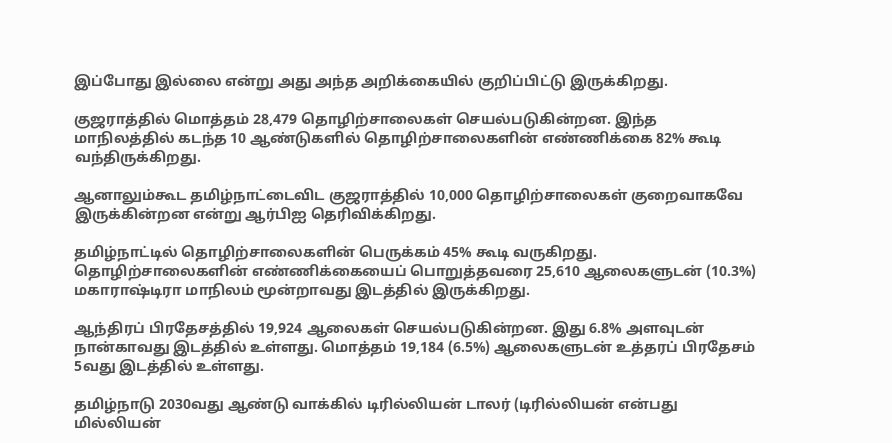இப்போது இல்லை என்று அது அந்த அறிக்கையில் குறிப்பிட்டு இருக்கிறது.

குஜராத்தில் மொத்தம் 28,479 தொழிற்சாலைகள் செயல்படுகின்றன. இந்த மாநிலத்தில் கடந்த 10 ஆண்டுகளில் தொழிற்சாலைகளின் எண்ணிக்கை 82% கூடி வந்திருக்கிறது.

ஆனாலும்கூட தமிழ்நாட்டைவிட குஜராத்தில் 10,000 தொழிற்சாலைகள் குறைவாகவே இருக்கின்றன என்று ஆர்பிஐ தெரிவிக்கிறது.

தமிழ்நாட்டில் தொழிற்சாலைகளின் பெருக்கம் 45% கூடி வருகிறது. தொழிற்சாலைகளின் எண்ணிக்கையைப் பொறுத்தவரை 25,610 ஆலைகளுடன் (10.3%) மகாராஷ்டிரா மாநிலம் மூன்றாவது இடத்தில் இருக்கிறது.

ஆந்திரப் பிரதேசத்தில் 19,924 ஆலைகள் செயல்படுகின்றன. இது 6.8% அளவுடன் நான்காவது இடத்தில் உள்ளது. மொத்தம் 19,184 (6.5%) ஆலைகளுடன் உத்தரப் பிரதேசம் 5வது இடத்தில் உள்ளது.

தமிழ்நாடு 2030வது ஆண்டு வாக்கில் டிரில்லியன் டாலர் (டிரில்லியன் என்பது மில்லியன்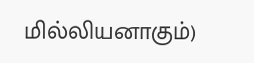மில்லியனாகும்)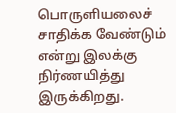பொருளியலைச் சாதிக்க வேண்டும் என்று இலக்கு நிர்ணயித்து இருக்கிறது.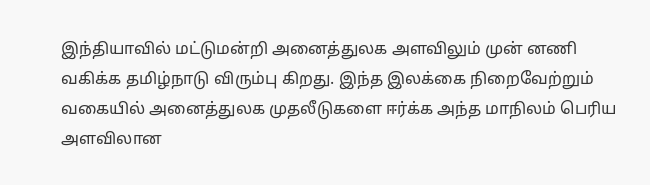இந்தியாவில் மட்டுமன்றி அனைத்துலக அளவிலும் முன் னணி வகிக்க தமிழ்நாடு விரும்பு கிறது. இந்த இலக்கை நிறைவேற்றும் வகையில் அனைத்துலக முதலீடுகளை ஈர்க்க அந்த மாநிலம் பெரிய அளவிலான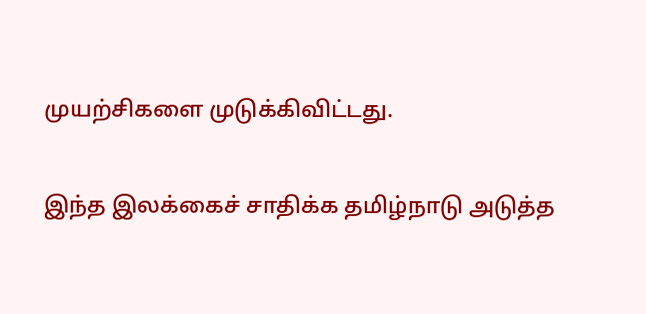முயற்சிகளை முடுக்கிவிட்டது.

இந்த இலக்கைச் சாதிக்க தமிழ்நாடு அடுத்த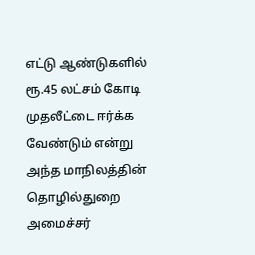எட்டு ஆண்டுகளில் ரூ.45 லட்சம் கோடி முதலீட்டை ஈர்க்க வேண்டும் என்று அந்த மாநிலத்தின் தொழில்துறை அமைச்சர்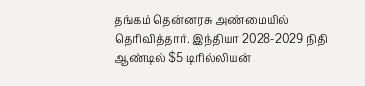தங்கம் தென்னரசு அண்மையில் தெரிவித்தார். இந்தியா 2028-2029 நிதி ஆண்டில் $5 டிரில்லியன்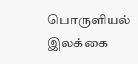பொருளியல் இலக்கை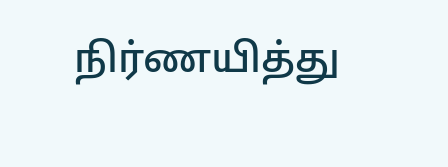நிர்ணயித்து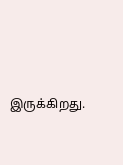இருக்கிறது.